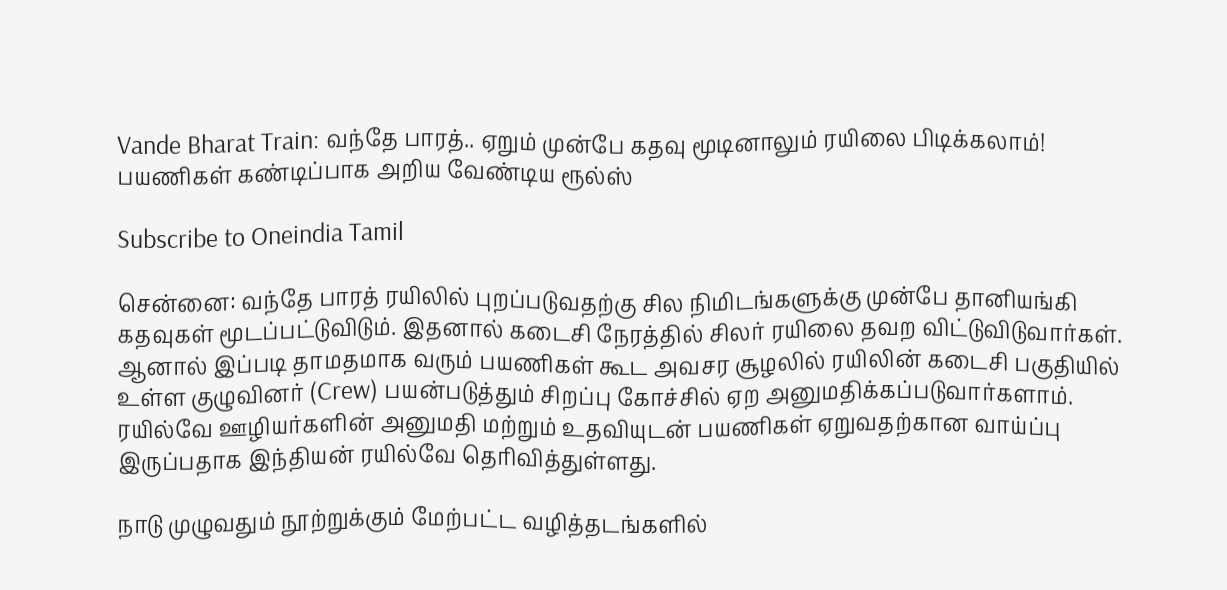Vande Bharat Train: வந்தே பாரத்.. ஏறும் முன்பே கதவு மூடினாலும் ரயிலை பிடிக்கலாம்! பயணிகள் கண்டிப்பாக அறிய வேண்டிய ரூல்ஸ்

Subscribe to Oneindia Tamil

சென்னை: வந்தே பாரத் ரயிலில் புறப்படுவதற்கு சில நிமிடங்களுக்கு முன்பே தானியங்கி கதவுகள் மூடப்பட்டுவிடும். இதனால் கடைசி நேரத்தில் சிலர் ரயிலை தவற விட்டுவிடுவார்கள். ஆனால் இப்படி தாமதமாக வரும் பயணிகள் கூட அவசர சூழலில் ரயிலின் கடைசி பகுதியில் உள்ள குழுவினர் (Crew) பயன்படுத்தும் சிறப்பு கோச்சில் ஏற அனுமதிக்கப்படுவார்களாம். ரயில்வே ஊழியர்களின் அனுமதி மற்றும் உதவியுடன் பயணிகள் ஏறுவதற்கான வாய்ப்பு இருப்பதாக இந்தியன் ரயில்வே தெரிவித்துள்ளது.

நாடு முழுவதும் நூற்றுக்கும் மேற்பட்ட வழித்தடங்களில்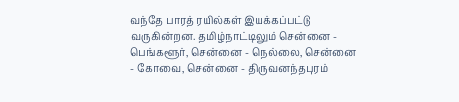வந்தே பாரத் ரயில்கள் இயக்கப்பட்டு வருகின்றன. தமிழ்நாட்டிலும் சென்னை - பெங்களூர், சென்னை - நெல்லை, சென்னை - கோவை, சென்னை - திருவனந்தபுரம்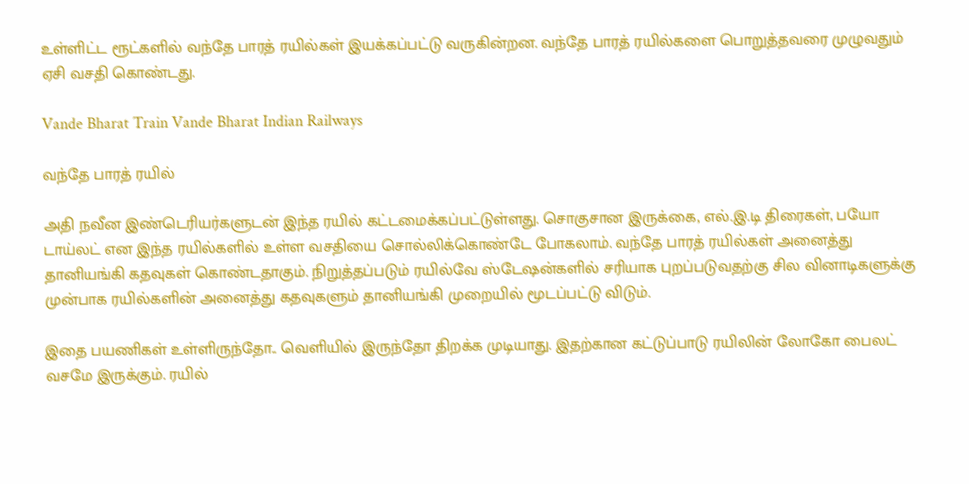உள்ளிட்ட ரூட்களில் வந்தே பாரத் ரயில்கள் இயக்கப்பட்டு வருகின்றன. வந்தே பாரத் ரயில்களை பொறுத்தவரை முழுவதும் ஏசி வசதி கொண்டது.

Vande Bharat Train Vande Bharat Indian Railways

வந்தே பாரத் ரயில்

அதி நவீன இண்டெரியர்களுடன் இந்த ரயில் கட்டமைக்கப்பட்டுள்ளது. சொகுசான இருக்கை, எல்.இ.டி திரைகள், பயோ டாய்லட் என இந்த ரயில்களில் உள்ள வசதியை சொல்லிக்கொண்டே போகலாம். வந்தே பாரத் ரயில்கள் அனைத்து தானியங்கி கதவுகள் கொண்டதாகும். நிறுத்தப்படும் ரயில்வே ஸ்டேஷன்களில் சரியாக புறப்படுவதற்கு சில வினாடிகளுக்கு முன்பாக ரயில்களின் அனைத்து கதவுகளும் தானியங்கி முறையில் மூடப்பட்டு விடும்.

இதை பயணிகள் உள்ளிருந்தோ.. வெளியில் இருந்தோ திறக்க முடியாது. இதற்கான கட்டுப்பாடு ரயிலின் லோகோ பைலட் வசமே இருக்கும். ரயில்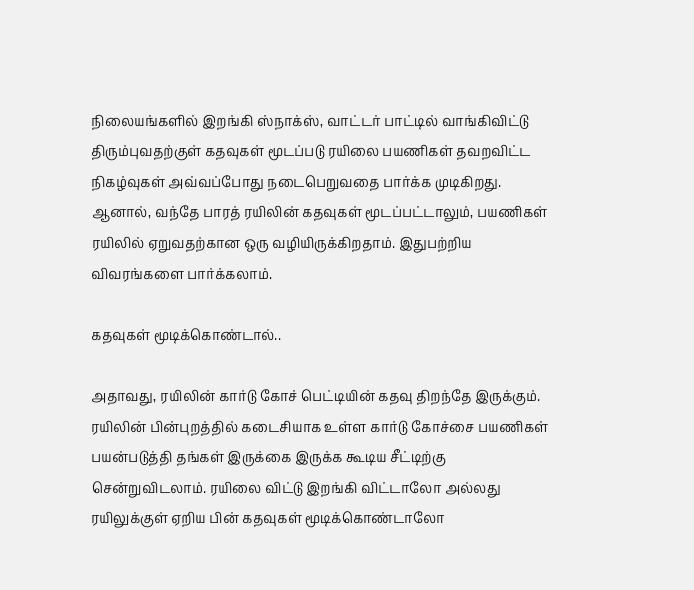நிலையங்களில் இறங்கி ஸ்நாக்ஸ், வாட்டர் பாட்டில் வாங்கிவிட்டு திரும்புவதற்குள் கதவுகள் மூடப்படு ரயிலை பயணிகள் தவறவிட்ட நிகழ்வுகள் அவ்வப்போது நடைபெறுவதை பார்க்க முடிகிறது. ஆனால், வந்தே பாரத் ரயிலின் கதவுகள் மூடப்பட்டாலும், பயணிகள் ரயிலில் ஏறுவதற்கான ஒரு வழியிருக்கிறதாம். இதுபற்றிய விவரங்களை பார்க்கலாம்.

கதவுகள் மூடிக்கொண்டால்..

அதாவது, ரயிலின் கார்டு கோச் பெட்டியின் கதவு திறந்தே இருக்கும். ரயிலின் பின்புறத்தில் கடைசியாக உள்ள கார்டு கோச்சை பயணிகள் பயன்படுத்தி தங்கள் இருக்கை இருக்க கூடிய சீட்டிற்கு சென்றுவிடலாம். ரயிலை விட்டு இறங்கி விட்டாலோ அல்லது ரயிலுக்குள் ஏறிய பின் கதவுகள் மூடிக்கொண்டாலோ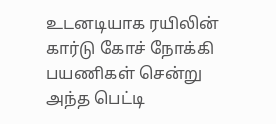உடனடியாக ரயிலின் கார்டு கோச் நோக்கி பயணிகள் சென்று அந்த பெட்டி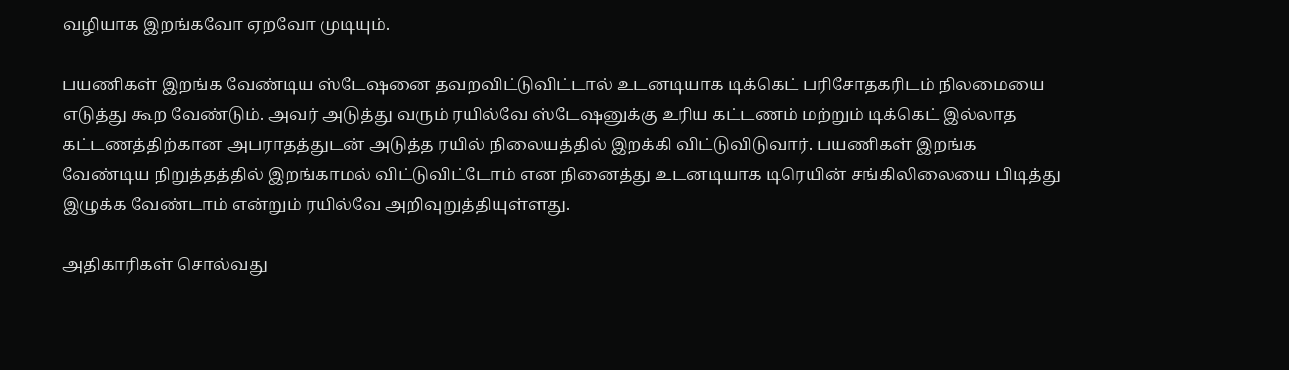வழியாக இறங்கவோ ஏறவோ முடியும்.

பயணிகள் இறங்க வேண்டிய ஸ்டேஷனை தவறவிட்டுவிட்டால் உடனடியாக டிக்கெட் பரிசோதகரிடம் நிலமையை எடுத்து கூற வேண்டும். அவர் அடுத்து வரும் ரயில்வே ஸ்டேஷனுக்கு உரிய கட்டணம் மற்றும் டிக்கெட் இல்லாத கட்டணத்திற்கான அபராதத்துடன் அடுத்த ரயில் நிலையத்தில் இறக்கி விட்டுவிடுவார். பயணிகள் இறங்க வேண்டிய நிறுத்தத்தில் இறங்காமல் விட்டுவிட்டோம் என நினைத்து உடனடியாக டிரெயின் சங்கிலிலையை பிடித்து இழுக்க வேண்டாம் என்றும் ரயில்வே அறிவுறுத்தியுள்ளது.

அதிகாரிகள் சொல்வது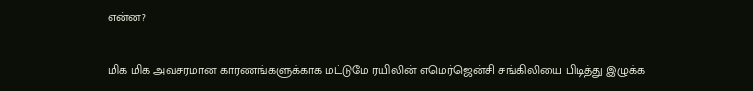என்ன?

மிக மிக அவசரமான காரணங்களுக்காக மட்டுமே ரயிலின் எமெர்ஜென்சி சங்கிலியை பிடித்து இழுக்க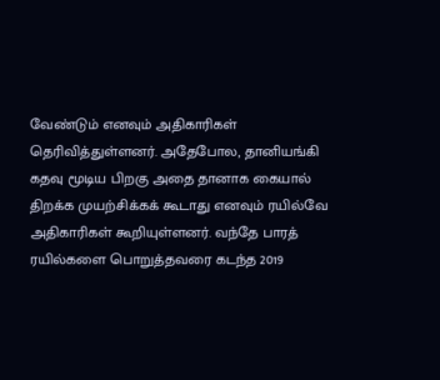வேண்டும் எனவும் அதிகாரிகள் தெரிவித்துள்ளனர். அதேபோல, தானியங்கி கதவு மூடிய பிறகு அதை தானாக கையால் திறக்க முயற்சிக்கக் கூடாது எனவும் ரயில்வே அதிகாரிகள் கூறியுள்ளனர். வந்தே பாரத் ரயில்களை பொறுத்தவரை கடந்த 2019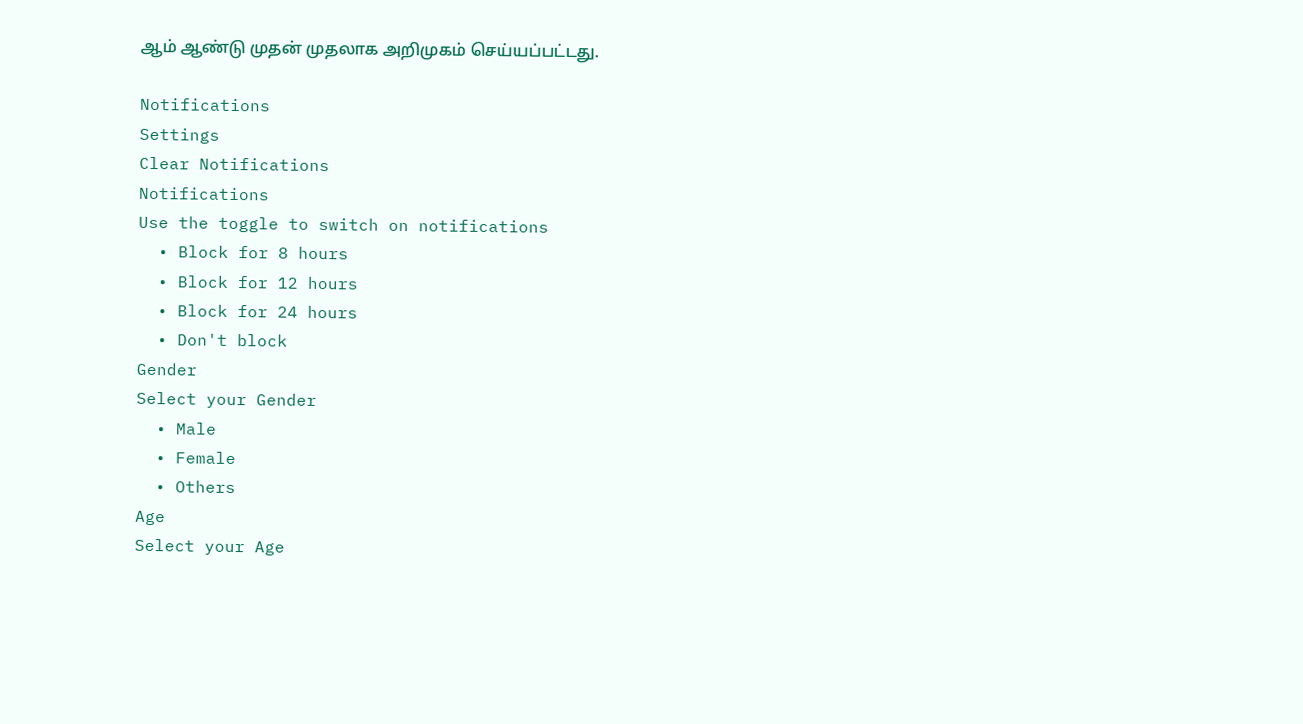ஆம் ஆண்டு முதன் முதலாக அறிமுகம் செய்யப்பட்டது.

Notifications
Settings
Clear Notifications
Notifications
Use the toggle to switch on notifications
  • Block for 8 hours
  • Block for 12 hours
  • Block for 24 hours
  • Don't block
Gender
Select your Gender
  • Male
  • Female
  • Others
Age
Select your Age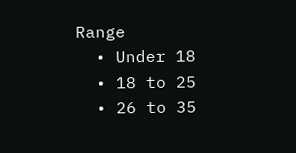Range
  • Under 18
  • 18 to 25
  • 26 to 35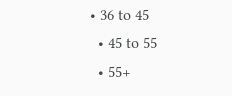• 36 to 45
  • 45 to 55
  • 55+